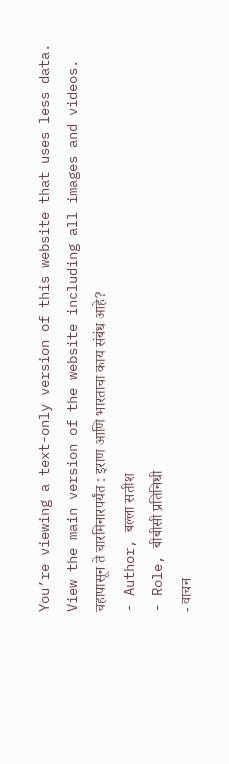You’re viewing a text-only version of this website that uses less data. View the main version of the website including all images and videos.
चहापासून ते चारमिनारपर्यंत : इराण आणि भारताचा काय संबंध आहे?
- Author, बल्ला सतीश
- Role, बीबीसी प्रतिनिधी
- वाचन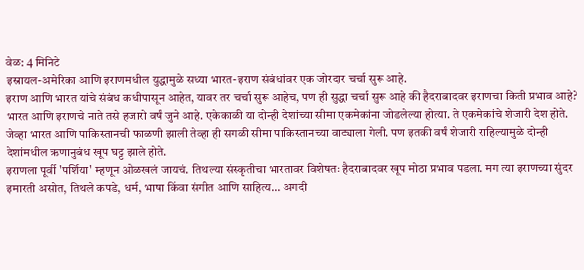वेळ: 4 मिनिटे
इस्रायल-अमेरिका आणि इराणमधील युद्धामुळे सध्या भारत-इराण संबंधांवर एक जोरदार चर्चा सुरू आहे.
इराण आणि भारत यांचे संबंध कधीपासून आहेत, यावर तर चर्चा सुरू आहेच, पण ही सुद्धा चर्चा सुरू आहे की हैदराबादवर इराणचा किती प्रभाव आहे?
भारत आणि इराणचे नाते तसे हजारो वर्षं जुने आहे. एकेकाळी या दोन्ही देशांच्या सीमा एकमेकांना जोडलेल्या होत्या. ते एकमेकांचे शेजारी देश होते.
जेव्हा भारत आणि पाकिस्तानची फाळणी झाली तेव्हा ही सगळी सीमा पाकिस्तानच्या वाट्याला गेली. पण इतकी वर्षं शेजारी राहिल्यामुळे दोन्ही देशांमधील ऋणानुबंध खूप घट्ट झाले होते.
इराणला पूर्वी 'पर्शिया' म्हणून ओळखलं जायचं. तिथल्या संस्कृतीचा भारतावर विशेषतः हैदराबादवर खूप मोठा प्रभाव पडला. मग त्या इराणच्या सुंदर इमारती असोत, तिथले कपडे, धर्म, भाषा किंवा संगीत आणि साहित्य... अगदी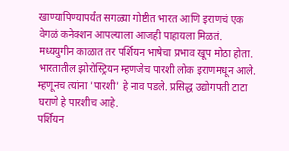खाण्यापिण्यापर्यंत सगळ्या गोष्टीत भारत आणि इराणचं एक वेगळं कनेक्शन आपल्याला आजही पाहायला मिळतं.
मध्ययुगीन काळात तर पर्शियन भाषेचा प्रभाव खूप मोठा होता.
भारतातील झोरोस्ट्रियन म्हणजेच पारशी लोक इराणमधून आले. म्हणूनच त्यांना 'पारशी' हे नाव पडले. प्रसिद्ध उद्योगपती टाटा घराणे हे पारशीच आहे.
पर्शियन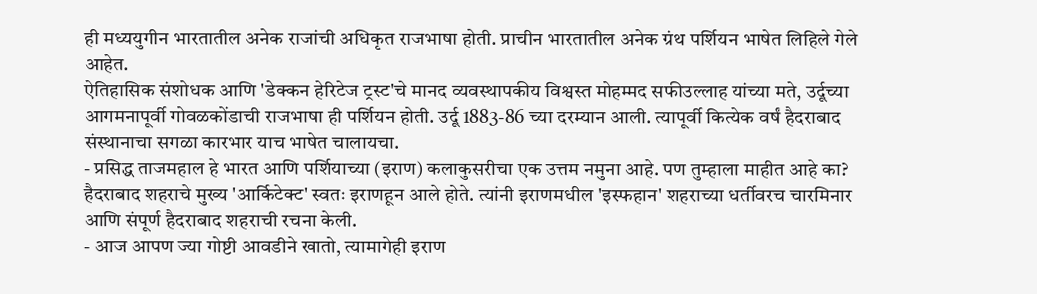ही मध्ययुगीन भारतातील अनेक राजांची अधिकृत राजभाषा होती. प्राचीन भारतातील अनेक ग्रंथ पर्शियन भाषेत लिहिले गेले आहेत.
ऐतिहासिक संशोधक आणि 'डेक्कन हेरिटेज ट्रस्ट'चे मानद व्यवस्थापकीय विश्वस्त मोहम्मद सफीउल्लाह यांच्या मते, उर्दूच्या आगमनापूर्वी गोवळकोंडाची राजभाषा ही पर्शियन होती. उर्दू 1883-86 च्या दरम्यान आली. त्यापूर्वी कित्येक वर्षं हैदराबाद संस्थानाचा सगळा कारभार याच भाषेत चालायचा.
- प्रसिद्ध ताजमहाल हे भारत आणि पर्शियाच्या (इराण) कलाकुसरीचा एक उत्तम नमुना आहे. पण तुम्हाला माहीत आहे का? हैदराबाद शहराचे मुख्य 'आर्किटेक्ट' स्वतः इराणहून आले होते. त्यांनी इराणमधील 'इस्फहान' शहराच्या धर्तीवरच चारमिनार आणि संपूर्ण हैदराबाद शहराची रचना केली.
- आज आपण ज्या गोष्टी आवडीने खातो, त्यामागेही इराण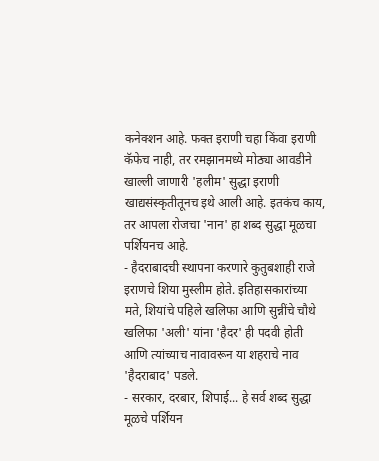कनेक्शन आहे. फक्त इराणी चहा किंवा इराणी कॅफेच नाही, तर रमझानमध्ये मोठ्या आवडीने खाल्ली जाणारी 'हलीम' सुद्धा इराणी खाद्यसंस्कृतीतूनच इथे आली आहे. इतकंच काय, तर आपला रोजचा 'नान' हा शब्द सुद्धा मूळचा पर्शियनच आहे.
- हैदराबादची स्थापना करणारे कुतुबशाही राजे इराणचे शिया मुस्लीम होते. इतिहासकारांच्या मते, शियांचे पहिले खलिफा आणि सुन्नींचे चौथे खलिफा 'अली' यांना 'हैदर' ही पदवी होती आणि त्यांच्याच नावावरून या शहराचे नाव 'हैदराबाद' पडले.
- सरकार, दरबार, शिपाई... हे सर्व शब्द सुद्धा मूळचे पर्शियन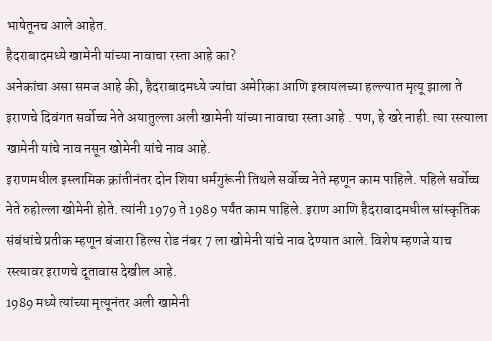भाषेतूनच आले आहेत.
हैदराबादमध्ये खामेनी यांच्या नावाचा रस्ता आहे का?
अनेकांचा असा समज आहे की, हैदराबादमध्ये ज्यांचा अमेरिका आणि इस्रायलच्या हल्ल्यात मृत्यू झाला ते इराणचे दिवंगत सर्वोच्च नेते अयातुल्ला अली खामेनी यांच्या नावाचा रस्ता आहे . पण, हे खरे नाही. त्या रस्त्याला खामेनी यांचे नाव नसून खोमेनी यांचे नाव आहे.
इराणमधील इस्लामिक क्रांतीनंतर दोन शिया धर्मगुरूंनी तिथले सर्वोच्च नेते म्हणून काम पाहिले. पहिले सर्वोच्च नेते रुहोल्ला खोमेनी होते. त्यांनी 1979 ते 1989 पर्यंत काम पाहिले. इराण आणि हैदराबादमधील सांस्कृतिक संबंधांचे प्रतीक म्हणून बंजारा हिल्स रोड नंबर 7 ला खोमेनी यांचे नाव देण्यात आले. विशेष म्हणजे याच रस्त्यावर इराणचे दूतावास देखील आहे.
1989 मध्ये त्यांच्या मृत्यूनंतर अली खामेनी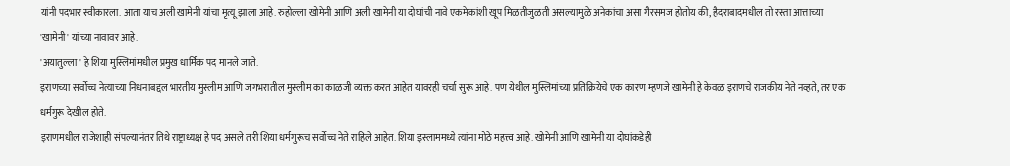यांनी पदभार स्वीकारला. आता याच अली खामेनी यांचा मृत्यू झाला आहे. रुहोल्ला खोमेनी आणि अली खामेनी या दोघांची नावे एकमेकांशी खूप मिळतीजुळती असल्यामुळे अनेकांचा असा गैरसमज होतोय की, हैदराबादमधील तो रस्ता आत्ताच्या 'खामेनी' यांच्या नावावर आहे.
'अयातुल्ला' हे शिया मुस्लिमांमधील प्रमुख धार्मिक पद मानले जाते.
इराणच्या सर्वोच्च नेत्याच्या निधनाबद्दल भारतीय मुस्लीम आणि जगभरातील मुस्लीम का काळजी व्यक्त करत आहेत यावरही चर्चा सुरू आहे. पण येथील मुस्लिमांच्या प्रतिक्रियेचे एक कारण म्हणजे खामेनी हे केवळ इराणचे राजकीय नेते नव्हते, तर एक धर्मगुरू देखील होते.
इराणमधील राजेशाही संपल्यानंतर तिथे राष्ट्राध्यक्ष हे पद असले तरी शिया धर्मगुरूच सर्वोच्च नेते राहिले आहेत. शिया इस्लाममध्ये त्यांना मोठे महत्त्व आहे. खोमेनी आणि खामेनी या दोघांकडेही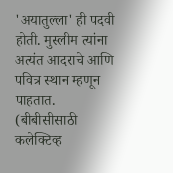'अयातुल्ला' ही पदवी होती. मुस्लीम त्यांना अत्यंत आदराचे आणि पवित्र स्थान म्हणून पाहतात.
(बीबीसीसाठी कलेक्टिव्ह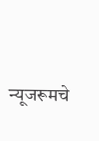न्यूजरूमचे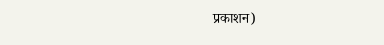प्रकाशन)